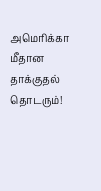அமெரிக்கா மீதான தாக்குதல் தொடரும்!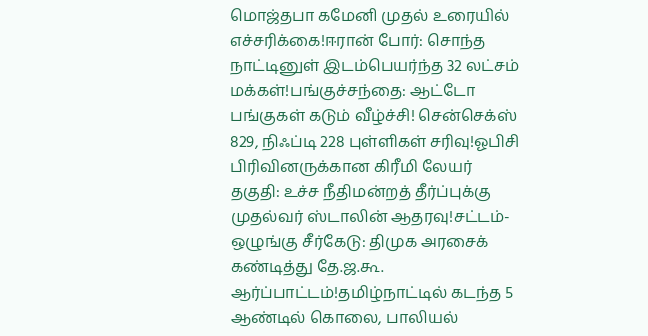மொஜ்தபா கமேனி முதல் உரையில் எச்சரிக்கை!ஈரான் போர்: சொந்த நாட்டினுள் இடம்பெயர்ந்த 32 லட்சம் மக்கள்!பங்குச்சந்தை: ஆட்டோ பங்குகள் கடும் வீழ்ச்சி! சென்செக்ஸ் 829, நிஃப்டி 228 புள்ளிகள் சரிவு!ஓபிசி பிரிவினருக்கான கிரீமி லேயர் தகுதி: உச்ச நீதிமன்றத் தீர்ப்புக்கு முதல்வர் ஸ்டாலின் ஆதரவு!சட்டம்-ஒழுங்கு சீர்கேடு: திமுக அரசைக் கண்டித்து தே.ஜ.கூ. ஆர்ப்பாட்டம்!தமிழ்நாட்டில் கடந்த 5 ஆண்டில் கொலை, பாலியல்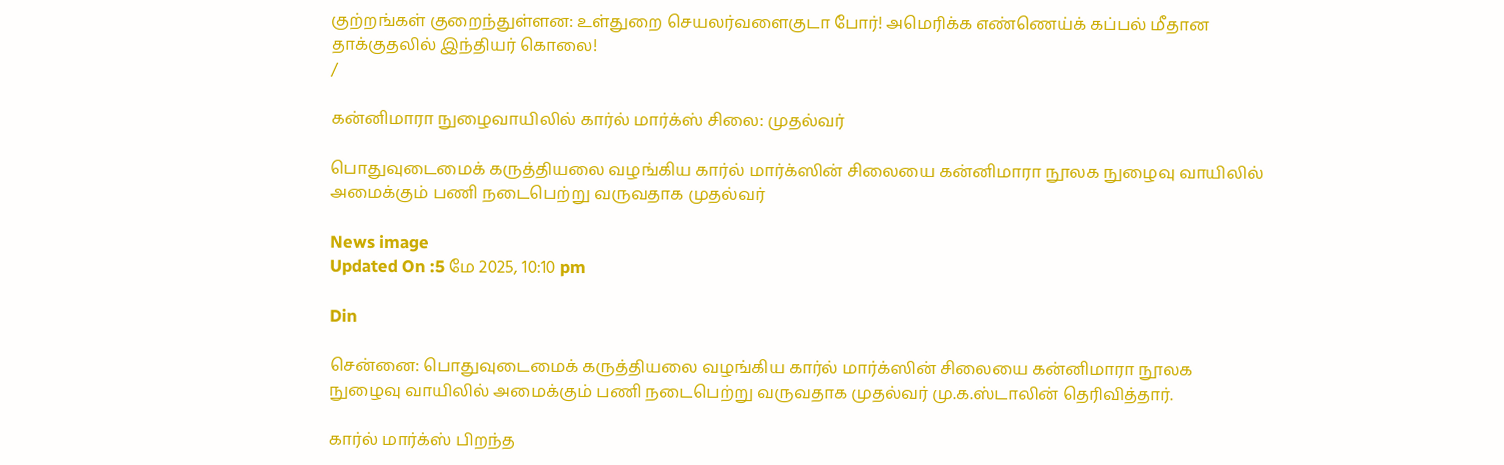குற்றங்கள் குறைந்துள்ளன: உள்துறை செயலர்வளைகுடா போர்! அமெரிக்க எண்ணெய்க் கப்பல் மீதான தாக்குதலில் இந்தியர் கொலை!
/

கன்னிமாரா நுழைவாயிலில் கார்ல் மார்க்ஸ் சிலை: முதல்வர்

பொதுவுடைமைக் கருத்தியலை வழங்கிய கார்ல் மார்க்ஸின் சிலையை கன்னிமாரா நூலக நுழைவு வாயிலில் அமைக்கும் பணி நடைபெற்று வருவதாக முதல்வர்

News image
Updated On :5 மே 2025, 10:10 pm

Din

சென்னை: பொதுவுடைமைக் கருத்தியலை வழங்கிய கார்ல் மார்க்ஸின் சிலையை கன்னிமாரா நூலக நுழைவு வாயிலில் அமைக்கும் பணி நடைபெற்று வருவதாக முதல்வர் மு.க.ஸ்டாலின் தெரிவித்தார்.

கார்ல் மார்க்ஸ் பிறந்த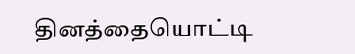தினத்தையொட்டி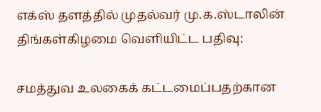எக்ஸ் தளத்தில் முதல்வர் மு.க.ஸ்டாலின் திங்கள்கிழமை வெளியிட்ட பதிவு:

சமத்துவ உலகைக் கட்டமைப்பதற்கான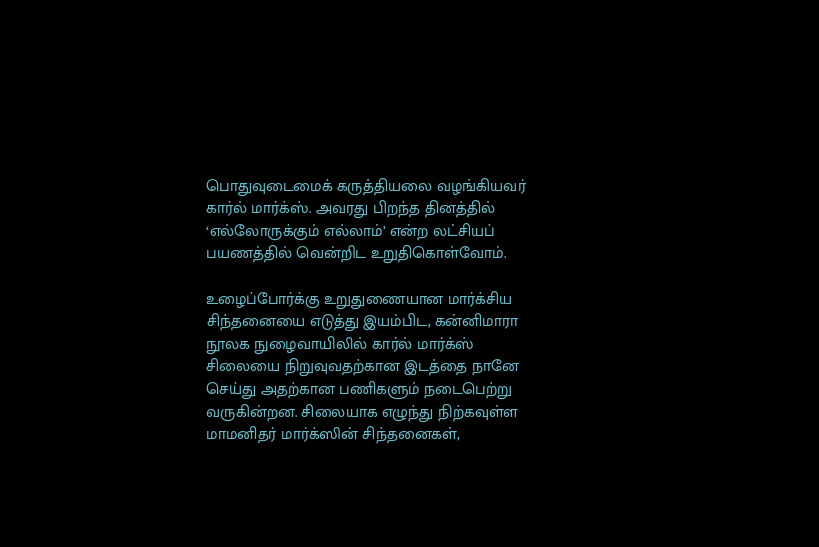பொதுவுடைமைக் கருத்தியலை வழங்கியவர் கார்ல் மார்க்ஸ். அவரது பிறந்த தினத்தில் ‘எல்லோருக்கும் எல்லாம்’ என்ற லட்சியப் பயணத்தில் வென்றிட உறுதிகொள்வோம்.

உழைப்போர்க்கு உறுதுணையான மார்க்சிய சிந்தனையை எடுத்து இயம்பிட, கன்னிமாரா நூலக நுழைவாயிலில் கார்ல் மார்க்ஸ் சிலையை நிறுவுவதற்கான இடத்தை நானே செய்து அதற்கான பணிகளும் நடைபெற்று வருகின்றன. சிலையாக எழுந்து நிற்கவுள்ள மாமனிதர் மார்க்ஸின் சிந்தனைகள்,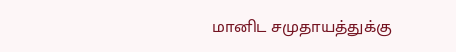மானிட சமுதாயத்துக்கு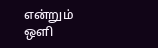என்றும் ஒளி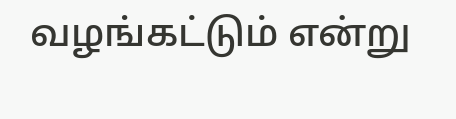வழங்கட்டும் என்று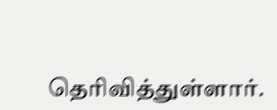தெரிவித்துள்ளார்.